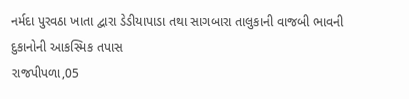નર્મદા પુરવઠા ખાતા દ્વારા ડેડીયાપાડા તથા સાગબારા તાલુકાની વાજબી ભાવની દુકાનોની આકસ્મિક તપાસ
રાજપીપળા,05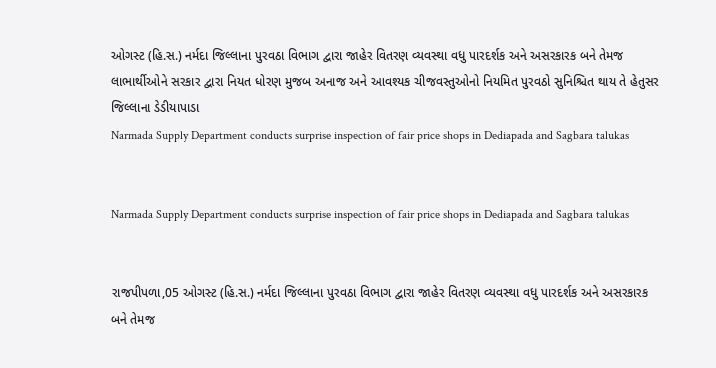ઓગસ્ટ (હિ.સ.) નર્મદા જિલ્લાના પુરવઠા વિભાગ દ્વારા જાહેર વિતરણ વ્યવસ્થા વધુ પારદર્શક અને અસરકારક બને તેમજ લાભાર્થીઓને સરકાર દ્વારા નિયત ધોરણ મુજબ અનાજ અને આવશ્યક ચીજવસ્તુઓનો નિયમિત પુરવઠો સુનિશ્ચિત થાય તે હેતુસર જિલ્લાના ડેડીયાપાડા
Narmada Supply Department conducts surprise inspection of fair price shops in Dediapada and Sagbara talukas


Narmada Supply Department conducts surprise inspection of fair price shops in Dediapada and Sagbara talukas


રાજપીપળા,05 ઓગસ્ટ (હિ.સ.) નર્મદા જિલ્લાના પુરવઠા વિભાગ દ્વારા જાહેર વિતરણ વ્યવસ્થા વધુ પારદર્શક અને અસરકારક બને તેમજ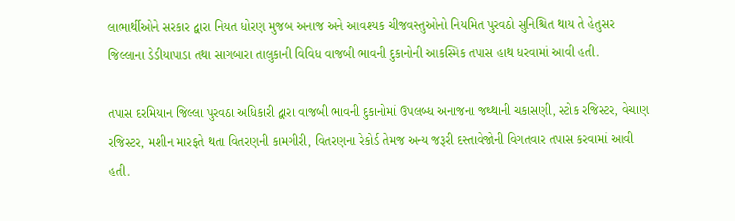લાભાર્થીઓને સરકાર દ્વારા નિયત ધોરણ મુજબ અનાજ અને આવશ્યક ચીજવસ્તુઓનો નિયમિત પુરવઠો સુનિશ્ચિત થાય તે હેતુસર જિલ્લાના ડેડીયાપાડા તથા સાગબારા તાલુકાની વિવિધ વાજબી ભાવની દુકાનોની આકસ્મિક તપાસ હાથ ધરવામાં આવી હતી.

તપાસ દરમિયાન જિલ્લા પુરવઠા અધિકારી દ્વારા વાજબી ભાવની દુકાનોમાં ઉપલબ્ધ અનાજના જથ્થાની ચકાસણી, સ્ટોક રજિસ્ટર, વેચાણ રજિસ્ટર, મશીન મારફતે થતા વિતરણની કામગીરી, વિતરણના રેકોર્ડ તેમજ અન્ય જરૂરી દસ્તાવેજોની વિગતવાર તપાસ કરવામાં આવી હતી.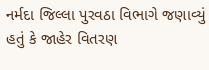નર્મદા જિલ્લા પુરવઠા વિભાગે જણાવ્યું હતું કે જાહેર વિતરણ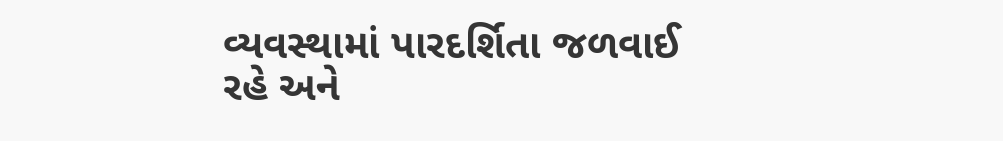વ્યવસ્થામાં પારદર્શિતા જળવાઈ રહે અને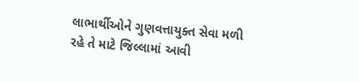લાભાર્થીઓને ગુણવત્તાયુક્ત સેવા મળી રહે તે માટે જિલ્લામાં આવી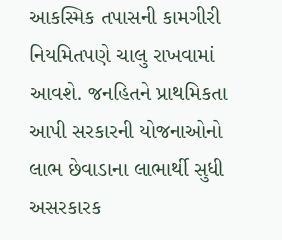આકસ્મિક તપાસની કામગીરી નિયમિતપણે ચાલુ રાખવામાં આવશે. જનહિતને પ્રાથમિકતા આપી સરકારની યોજનાઓનો લાભ છેવાડાના લાભાર્થી સુધી અસરકારક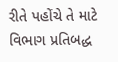રીતે પહોંચે તે માટે વિભાગ પ્રતિબદ્ધ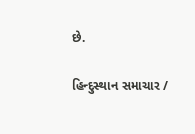છે.

હિન્દુસ્થાન સમાચાર /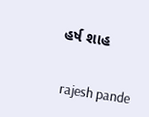હર્ષ શાહ


 rajesh pande